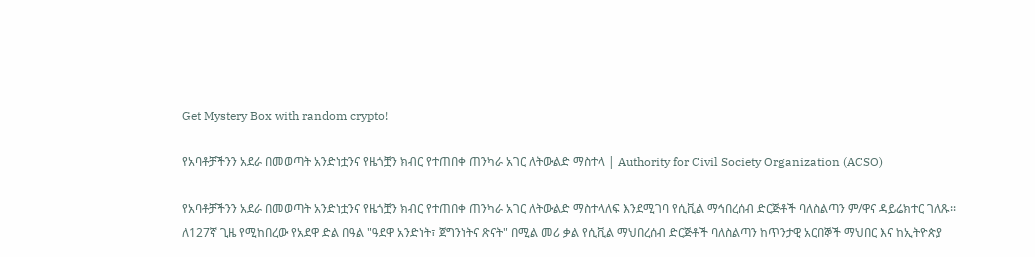Get Mystery Box with random crypto!

የአባቶቻችንን አደራ በመወጣት አንድነቷንና የዜጎቿን ክብር የተጠበቀ ጠንካራ አገር ለትውልድ ማስተላ | Authority for Civil Society Organization (ACSO)

የአባቶቻችንን አደራ በመወጣት አንድነቷንና የዜጎቿን ክብር የተጠበቀ ጠንካራ አገር ለትውልድ ማስተላለፍ እንደሚገባ የሲቪል ማኅበረሰብ ድርጅቶች ባለስልጣን ም/ዋና ዳይሬክተር ገለጹ፡፡
ለ127ኛ ጊዜ የሚከበረው የአደዋ ድል በዓል "ዓደዋ አንድነት፣ ጀግንነትና ጽናት" በሚል መሪ ቃል የሲቪል ማህበረሰብ ድርጅቶች ባለስልጣን ከጥንታዊ አርበኞች ማህበር እና ከኢትዮጵያ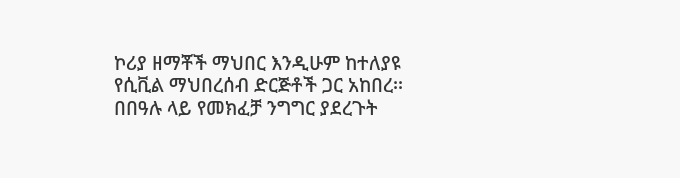ኮሪያ ዘማቾች ማህበር እንዲሁም ከተለያዩ የሲቪል ማህበረሰብ ድርጅቶች ጋር አከበረ፡፡
በበዓሉ ላይ የመክፈቻ ንግግር ያደረጉት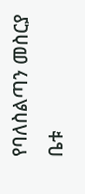የባለስልጣን መስርያ ቤቱ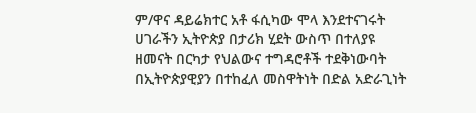ም/ዋና ዳይሬክተር አቶ ፋሲካው ሞላ እንደተናገሩት ሀገራችን ኢትዮጵያ በታሪክ ሂደት ውስጥ በተለያዩ ዘመናት በርካታ የህልውና ተግዳሮቶች ተደቅነውባት በኢትዮጵያዊያን በተከፈለ መስዋትነት በድል አድራጊነት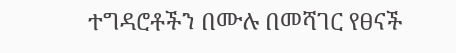ተግዳሮቶችን በሙሉ በመሻገር የፀናች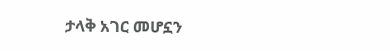ታላቅ አገር መሆኗን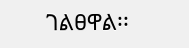ገልፀዋል፡፡